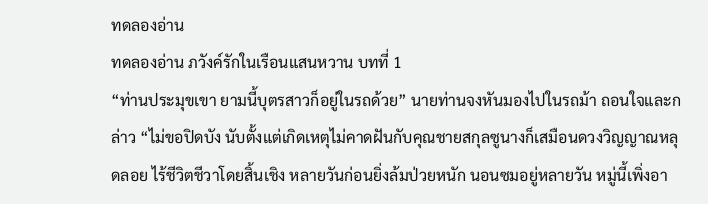ทดลองอ่าน
ทดลองอ่าน ภวังค์รักในเรือนแสนหวาน บทที่ 1
“ท่านประมุขเขา ยามนี้บุตรสาวก็อยู่ในรถด้วย” นายท่านจงหันมองไปในรถม้า ถอนใจและกล่าว “ไม่ขอปิดบัง นับตั้งแต่เกิดเหตุไม่คาดฝันกับคุณชายสกุลซูนางก็เสมือนดวงวิญญาณหลุดลอย ไร้ชีวิตชีวาโดยสิ้นเชิง หลายวันก่อนยิ่งล้มป่วยหนัก นอนซมอยู่หลายวัน หมู่นี้เพิ่งอา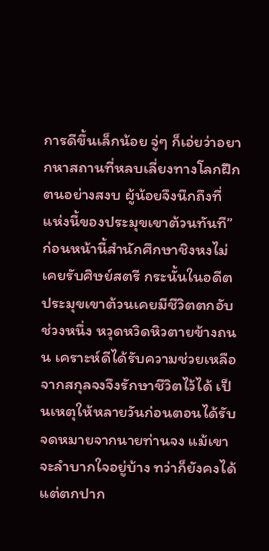การดีขึ้นเล็กน้อย จู่ๆ ก็เอ่ยว่าอยากหาสถานที่หลบเลี่ยงทางโลกฝึกตนอย่างสงบ ผู้น้อยจึงนึกถึงที่แห่งนี้ของประมุขเขาต้วนทันที”
ก่อนหน้านี้สำนักศึกษาชิงหงไม่เคยรับศิษย์สตรี กระนั้นในอดีตประมุขเขาต้วนเคยมีชีวิตตกอับช่วงหนึ่ง หวุดหวิดหิวตายข้างถนน เคราะห์ดีได้รับความช่วยเหลือจากสกุลจงจึงรักษาชีวิตไว้ได้ เป็นเหตุให้หลายวันก่อนตอนได้รับจดหมายจากนายท่านจง แม้เขาจะลำบากใจอยู่บ้าง ทว่าก็ยังคงได้แต่ตกปาก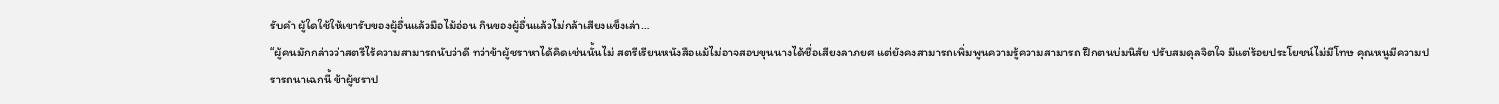รับคำ ผู้ใดใช้ให้เขารับของผู้อื่นแล้วมือไม้อ่อน กินของผู้อื่นแล้วไม่กล้าเสียงแข็งเล่า…
“ผู้คนมักกล่าวว่าสตรีไร้ความสามารถนับว่าดี ทว่าข้าผู้ชราหาได้คิดเช่นนั้นไม่ สตรีเรียนหนังสือแม้ไม่อาจสอบขุนนางได้ชื่อเสียงลาภยศ แต่ยังคงสามารถเพิ่มพูนความรู้ความสามารถ ฝึกตนบ่มนิสัย ปรับสมดุลจิตใจ มีแต่ร้อยประโยชน์ไม่มีโทษ คุณหนูมีความปรารถนาเฉกนี้ ข้าผู้ชราป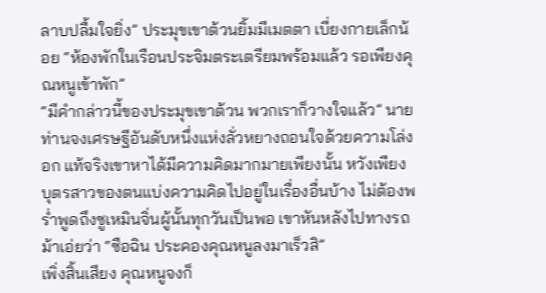ลาบปลื้มใจยิ่ง” ประมุขเขาต้วนยิ้มมีเมตตา เบี่ยงกายเล็กน้อย “ห้องพักในเรือนประจิมตระเตรียมพร้อมแล้ว รอเพียงคุณหนูเข้าพัก”
“มีคำกล่าวนี้ของประมุขเขาต้วน พวกเราก็วางใจแล้ว” นายท่านจงเศรษฐีอันดับหนึ่งแห่งลั่วหยางถอนใจด้วยความโล่งอก แท้จริงเขาหาได้มีความคิดมากมายเพียงนั้น หวังเพียงบุตรสาวของตนแบ่งความคิดไปอยู่ในเรื่องอื่นบ้าง ไม่ต้องพร่ำพูดถึงซูเหมินจิ่นผู้นั้นทุกวันเป็นพอ เขาหันหลังไปทางรถม้าเอ่ยว่า “ซือฉิน ประคองคุณหนูลงมาเร็วสิ”
เพิ่งสิ้นเสียง คุณหนูจงก็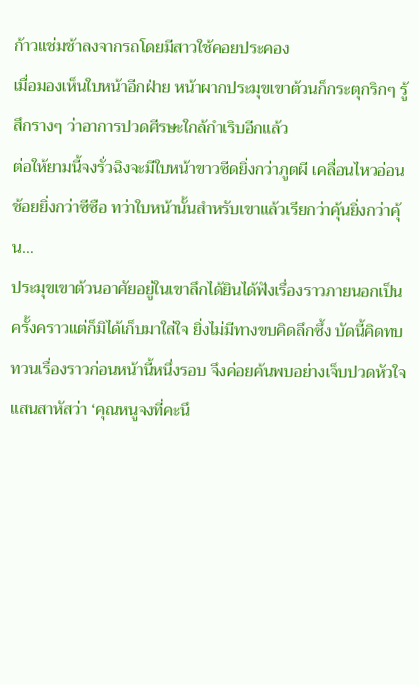ก้าวแช่มช้าลงจากรถโดยมีสาวใช้คอยประคอง
เมื่อมองเห็นใบหน้าอีกฝ่าย หน้าผากประมุขเขาต้วนก็กระตุกริกๆ รู้สึกรางๆ ว่าอาการปวดศีรษะใกล้กำเริบอีกแล้ว
ต่อให้ยามนี้จงรั่วฉิงจะมีใบหน้าขาวซีดยิ่งกว่าภูตผี เคลื่อนไหวอ่อนช้อยยิ่งกว่าซีซือ ทว่าใบหน้านั้นสำหรับเขาแล้วเรียกว่าคุ้นยิ่งกว่าคุ้น…
ประมุขเขาต้วนอาศัยอยู่ในเขาลึกได้ยินได้ฟังเรื่องราวภายนอกเป็นครั้งคราวแต่ก็มิได้เก็บมาใส่ใจ ยิ่งไม่มีทางขบคิดลึกซึ้ง บัดนี้คิดทบทวนเรื่องราวก่อนหน้านี้หนึ่งรอบ จึงค่อยค้นพบอย่างเจ็บปวดหัวใจแสนสาหัสว่า ‘คุณหนูจงที่คะนึ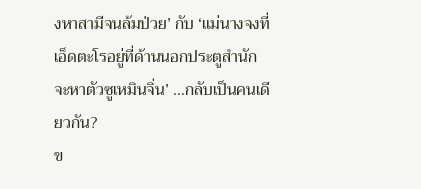งหาสามีจนล้มป่วย’ กับ ‘แม่นางจงที่เอ็ดตะโรอยู่ที่ด้านนอกประตูสำนักจะหาตัวซูเหมินจิ่น’ …กลับเป็นคนเดียวกัน?
ข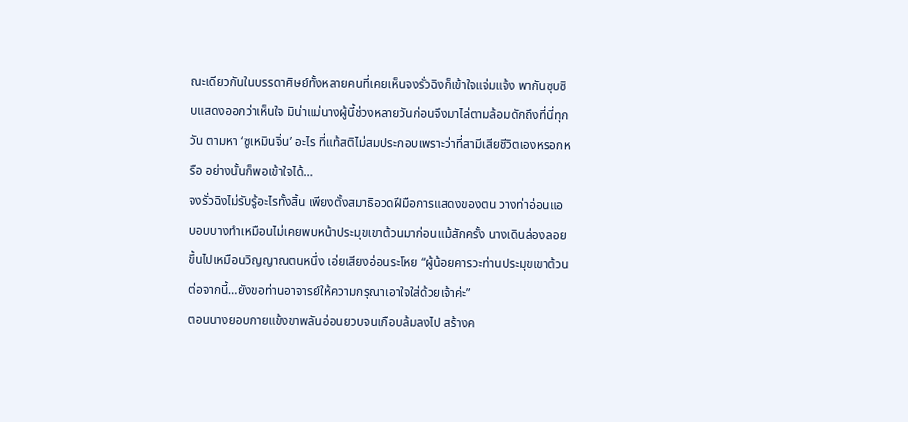ณะเดียวกันในบรรดาศิษย์ทั้งหลายคนที่เคยเห็นจงรั่วฉิงก็เข้าใจแจ่มแจ้ง พากันซุบซิบแสดงออกว่าเห็นใจ มิน่าแม่นางผู้นี้ช่วงหลายวันก่อนจึงมาไล่ตามล้อมดักถึงที่นี่ทุกวัน ตามหา ‘ซูเหมินจิ่น’ อะไร ที่แท้สติไม่สมประกอบเพราะว่าที่สามีเสียชีวิตเองหรอกหรือ อย่างนั้นก็พอเข้าใจได้…
จงรั่วฉิงไม่รับรู้อะไรทั้งสิ้น เพียงตั้งสมาธิอวดฝีมือการแสดงของตน วางท่าอ่อนแอบอบบางทำเหมือนไม่เคยพบหน้าประมุขเขาต้วนมาก่อนแม้สักครั้ง นางเดินล่องลอยขึ้นไปเหมือนวิญญาณตนหนึ่ง เอ่ยเสียงอ่อนระโหย “ผู้น้อยคารวะท่านประมุขเขาต้วน ต่อจากนี้…ยังขอท่านอาจารย์ให้ความกรุณาเอาใจใส่ด้วยเจ้าค่ะ”
ตอนนางยอบกายแข้งขาพลันอ่อนยวบจนเกือบล้มลงไป สร้างค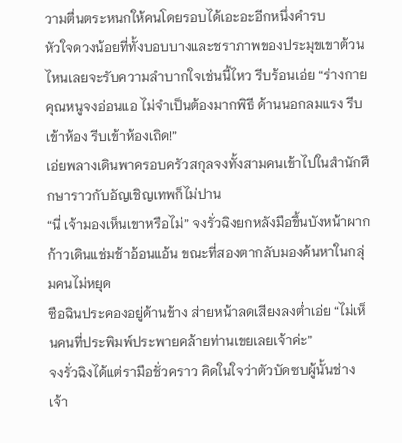วามตื่นตระหนกให้คนโดยรอบได้เอะอะอีกหนึ่งคำรบ
หัวใจดวงน้อยที่ทั้งบอบบางและชราภาพของประมุขเขาต้วนไหนเลยจะรับความลำบากใจเช่นนี้ไหว รีบร้อนเอ่ย “ร่างกายคุณหนูจงอ่อนแอ ไม่จำเป็นต้องมากพิธี ด้านนอกลมแรง รีบเข้าห้อง รีบเข้าห้องเถิด!”
เอ่ยพลางเดินพาครอบครัวสกุลจงทั้งสามคนเข้าไปในสำนักศึกษาราวกับอัญเชิญเทพก็ไม่ปาน
“นี่ เจ้ามองเห็นเขาหรือไม่” จงรั่วฉิงยกหลังมือขึ้นบังหน้าผาก ก้าวเดินแช่มช้าอ้อนแอ้น ขณะที่สองตากลับมองค้นหาในกลุ่มคนไม่หยุด
ซือฉินประคองอยู่ด้านข้าง ส่ายหน้าลดเสียงลงต่ำเอ่ย “ไม่เห็นคนที่ประพิมพ์ประพายคล้ายท่านเขยเลยเจ้าค่ะ”
จงรั่วฉิงได้แต่รามือชั่วคราว คิดในใจว่าตัวบัดซบผู้นั้นช่างเจ้า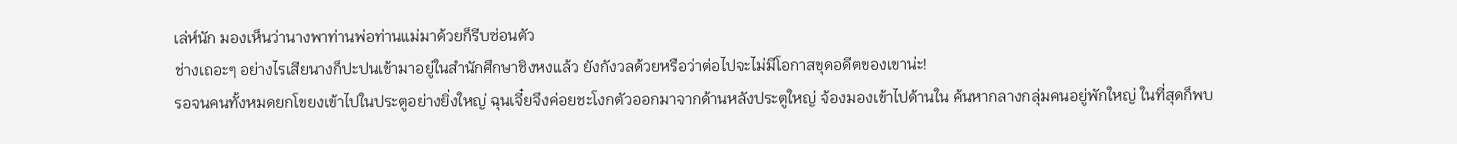เล่ห์นัก มองเห็นว่านางพาท่านพ่อท่านแม่มาด้วยก็รีบซ่อนตัว
ช่างเถอะๆ อย่างไรเสียนางก็ปะปนเข้ามาอยู่ในสำนักศึกษาชิงหงแล้ว ยังกังวลด้วยหรือว่าต่อไปจะไม่มีโอกาสขุดอดีตของเขาน่ะ!
รอจนคนทั้งหมดยกโขยงเข้าไปในประตูอย่างยิ่งใหญ่ ฉุนเจี๋ยจึงค่อยชะโงกตัวออกมาจากด้านหลังประตูใหญ่ จ้องมองเข้าไปด้านใน ค้นหากลางกลุ่มคนอยู่พักใหญ่ ในที่สุดก็พบ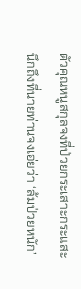ตัวคุณหนูสกุลจงที่ป่วยกระเสาะกระแสะ นึกถึงที่นายท่านจงเอ่ยว่า ‘ล้มป่วยหนัก’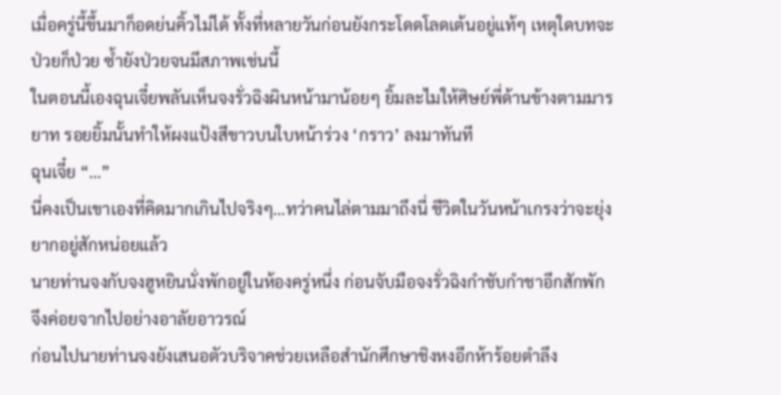เมื่อครู่นี้ขึ้นมาก็อดย่นคิ้วไม่ได้ ทั้งที่หลายวันก่อนยังกระโดดโลดเต้นอยู่แท้ๆ เหตุใดบทจะป่วยก็ป่วย ซ้ำยังป่วยจนมีสภาพเช่นนี้
ในตอนนี้เองฉุนเจี๋ยพลันเห็นจงรั่วฉิงผินหน้ามาน้อยๆ ยิ้มละไมให้ศิษย์พี่ด้านข้างตามมารยาท รอยยิ้มนั้นทำให้ผงแป้งสีขาวบนใบหน้าร่วง ‘กราว’ ลงมาทันที
ฉุนเจี๋ย “…”
นี่คงเป็นเขาเองที่คิดมากเกินไปจริงๆ…ทว่าคนไล่ตามมาถึงนี่ ชีวิตในวันหน้าเกรงว่าจะยุ่งยากอยู่สักหน่อยแล้ว
นายท่านจงกับจงฮูหยินนั่งพักอยู่ในห้องครู่หนึ่ง ก่อนจับมือจงรั่วฉิงกำชับกำชาอีกสักพัก จึงค่อยจากไปอย่างอาลัยอาวรณ์
ก่อนไปนายท่านจงยังเสนอตัวบริจาคช่วยเหลือสำนักศึกษาชิงหงอีกห้าร้อยตำลึง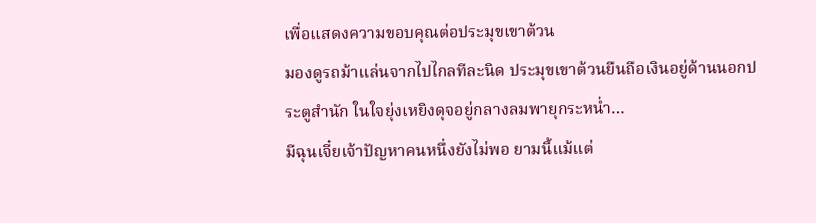เพื่อแสดงความขอบคุณต่อประมุขเขาต้วน
มองดูรถม้าแล่นจากไปไกลทีละนิด ประมุขเขาต้วนยืนถือเงินอยู่ด้านนอกประตูสำนัก ในใจยุ่งเหยิงดุจอยู่กลางลมพายุกระหน่ำ…
มีฉุนเจี๋ยเจ้าปัญหาคนหนึ่งยังไม่พอ ยามนี้แม้แต่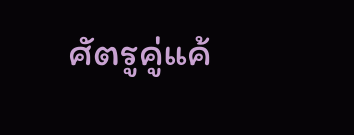ศัตรูคู่แค้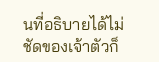นที่อธิบายได้ไม่ชัดของเจ้าตัวก็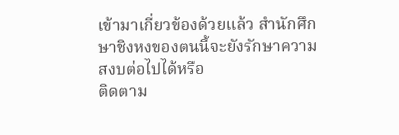เข้ามาเกี่ยวข้องด้วยแล้ว สำนักศึกษาชิงหงของตนนี้จะยังรักษาความสงบต่อไปได้หรือ
ติดตาม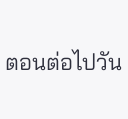ตอนต่อไปวัน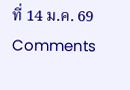ที่ 14 ม.ค. 69
Comments